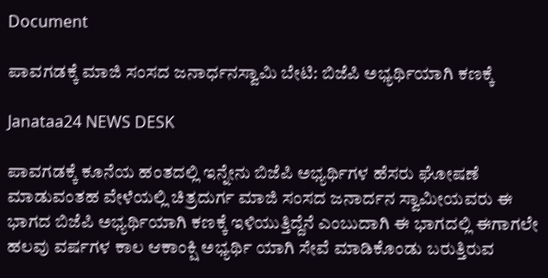Document

ಪಾವಗಡಕ್ಕೆ ಮಾಜಿ ಸಂಸದ ಜನಾರ್ಧನಸ್ವಾಮಿ ಬೇಟಿ: ಬಿಜೆಪಿ ಅಭ್ಯರ್ಥಿಯಾಗಿ ಕಣಕ್ಕೆ

Janataa24 NEWS DESK

ಪಾವಗಡಕ್ಕೆ ಕೂನೆಯ ಹಂತದಲ್ಲಿ ಇನ್ನೇನು ಬಿಜೆಪಿ ಅಭ್ಯರ್ಥಿಗಳ ಹೆಸರು ಘೋಷಣೆ ಮಾಡುವಂತಹ ವೇಳೆಯಲ್ಲಿ ಚಿತ್ರದುರ್ಗ ಮಾಜಿ ಸಂಸದ ಜನಾರ್ದನ ಸ್ವಾಮೀಯವರು ಈ ಭಾಗದ ಬಿಜೆಪಿ ಅಭ್ಯರ್ಥಿಯಾಗಿ ಕಣಕ್ಕೆ ಇಳಿಯುತ್ತಿದ್ದೆನೆ ಎಂಬುದಾಗಿ ಈ ಭಾಗದಲ್ಲಿ ಈಗಾಗಲೇ ಹಲವು ವರ್ಷಗಳ ಕಾಲ ಆಕಾಂಕ್ಷಿ ಅಭ್ಯರ್ಥಿ ಯಾಗಿ ಸೇವೆ ಮಾಡಿಕೊಂಡು ಬರುತ್ತಿರುವ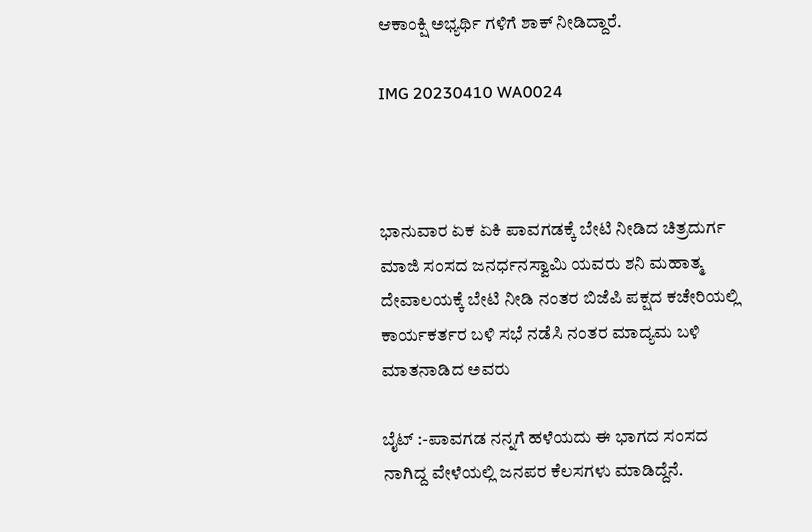ಆಕಾಂಕ್ಷಿ ಅಭ್ಯರ್ಥಿ ಗಳಿಗೆ ಶಾಕ್ ನೀಡಿದ್ದಾರೆ.

IMG 20230410 WA0024



ಭಾನುವಾರ ಏಕ ಏಕಿ ಪಾವಗಡಕ್ಕೆ ಬೇಟಿ ನೀಡಿದ ಚಿತ್ರದುರ್ಗ ಮಾಜಿ ಸಂಸದ ಜನರ್ಧನಸ್ವಾಮಿ ಯವರು ಶನಿ ಮಹಾತ್ಮ ದೇವಾಲಯಕ್ಕೆ ಬೇಟಿ ನೀಡಿ ನಂತರ ಬಿಜೆಪಿ ಪಕ್ಷದ ಕಚೇರಿಯಲ್ಲಿ ಕಾರ್ಯಕರ್ತರ ಬಳಿ ಸಭೆ ನಡೆಸಿ ನಂತರ ಮಾದ್ಯಮ ಬಳಿ ಮಾತನಾಡಿದ ಅವರು

ಬೈಟ್ :-ಪಾವಗಡ ನನ್ನಗೆ ಹಳೆಯದು ಈ ಭಾಗದ ಸಂಸದ ನಾಗಿದ್ದ ವೇಳೆಯಲ್ಲಿ ಜನಪರ ಕೆಲಸಗಳು ಮಾಡಿದ್ದೆನೆ.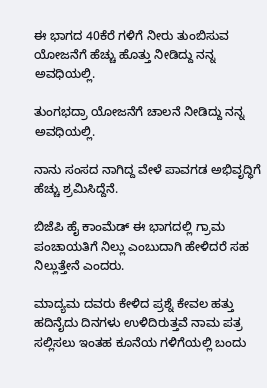ಈ ಭಾಗದ 40ಕೆರೆ ಗಳಿಗೆ ನೀರು ತುಂಬಿಸುವ ಯೋಜನೆಗೆ ಹೆಚ್ಚು ಹೊತ್ತು ನೀಡಿದ್ದು ನನ್ನ ಅವಧಿಯಲ್ಲಿ.

ತುಂಗಭದ್ರಾ ಯೋಜನೆಗೆ ಚಾಲನೆ ನೀಡಿದ್ದು ನನ್ನ ಅವಧಿಯಲ್ಲಿ.

ನಾನು ಸಂಸದ ನಾಗಿದ್ದ ವೇಳೆ ಪಾವಗಡ ಅಭಿವೃದ್ಧಿಗೆ ಹೆಚ್ಚು ಶ್ರಮಿಸಿದ್ದೆನೆ.

ಬಿಜೆಪಿ ಹೈ ಕಾಂಮೆಡ್ ಈ ಭಾಗದಲ್ಲಿ ಗ್ರಾಮ ಪಂಚಾಯತಿಗೆ ನಿಲ್ಲು ಎಂಬುದಾಗಿ ಹೇಳಿದರೆ ಸಹ ನಿಲ್ಲುತ್ತೇನೆ ಎಂದರು.

ಮಾದ್ಯಮ ದವರು ಕೇಳಿದ ಪ್ರಶ್ನೆ ಕೇವಲ ಹತ್ತು ಹದಿನೈದು ದಿನಗಳು ಉಳಿದಿರುತ್ತವೆ ನಾಮ ಪತ್ರ ಸಲ್ಲಿಸಲು ಇಂತಹ ಕೂನೆಯ ಗಳಿಗೆಯಲ್ಲಿ ಬಂದು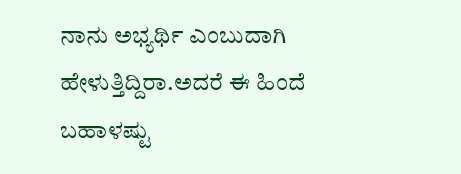ನಾನು ಅಭ್ಯರ್ಥಿ ಎಂಬುದಾಗಿ ಹೇಳುತ್ತಿದ್ದಿರಾ.ಅದರೆ ಈ ಹಿಂದೆ ಬಹಾಳಷ್ಟು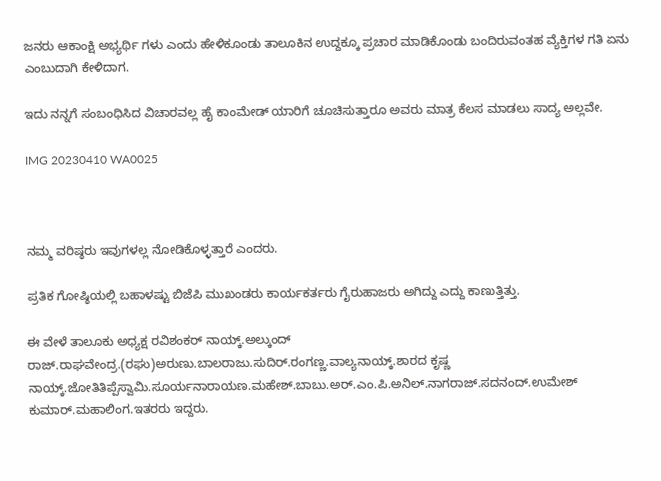ಜನರು ಆಕಾಂಕ್ಷಿ ಅಭ್ಯರ್ಥಿ ಗಳು ಎಂದು ಹೇಳಿಕೂಂಡು ತಾಲೂಕಿನ ಉದ್ದಕ್ಕೂ ಪ್ರಚಾರ ಮಾಡಿಕೊಂಡು ಬಂದಿರುವಂತಹ ವ್ಯೆಕ್ತಿಗಳ ಗತಿ ಏನು ಎಂಬುದಾಗಿ ಕೇಳಿದಾಗ.

ಇದು ನನ್ನಗೆ ಸಂಬಂಧಿಸಿದ ವಿಚಾರವಲ್ಲ ಹೈ ಕಾಂಮೇಡ್ ಯಾರಿಗೆ ಚೂಚಿಸುತ್ತಾರೂ ಅವರು ಮಾತ್ರ ಕೆಲಸ ಮಾಡಲು ಸಾದ್ಯ ಅಲ್ಲವೇ.

IMG 20230410 WA0025



ನಮ್ಮ ವರಿಷ್ಠರು ಇವುಗಳಲ್ಲ ನೋಡಿಕೊಳ್ಳತ್ತಾರೆ ಎಂದರು.

ಪ್ರತಿಕ ಗೋಷ್ಠಿಯಲ್ಲಿ ಬಹಾಳಷ್ಟು ಬಿಜೆಪಿ ಮುಖಂಡರು ಕಾರ್ಯಕರ್ತರು ಗೈರುಹಾಜರು ಅಗಿದ್ದು ಎದ್ದು ಕಾಣುತ್ತಿತ್ತು.

ಈ ವೇಳೆ ತಾಲೂಕು ಅಧ್ಯಕ್ಷ ರವಿಶಂಕರ್ ನಾಯ್ಕ್.ಅಲ್ಕುಂದ್ ರಾಜ್.ರಾಘವೇಂದ್ರ.(ರಘು)ಅರುಣು.ಬಾಲರಾಜು.ಸುದಿರ್.ರಂಗಣ್ಣ.ವಾಲ್ಯನಾಯ್ಕ್.ಶಾರದ ಕೃಷ್ಣ ನಾಯ್ಕ್.ಜೋತಿತಿಪ್ಪೆಸ್ವಾಮಿ.ಸೂರ್ಯನಾರಾಯಣ.ಮಹೇಶ್.ಬಾಬು.ಅರ್.ಎಂ.ಪಿ.ಅನಿಲ್.ನಾಗರಾಜ್.ಸದನಂದ್.ಉಮೇಶ್ ಕುಮಾರ್.ಮಹಾಲಿಂಗ.ಇತರರು ಇದ್ದರು.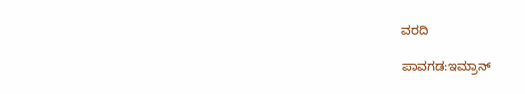ವರದಿ

ಪಾವಗಡ:ಇಮ್ರಾನ್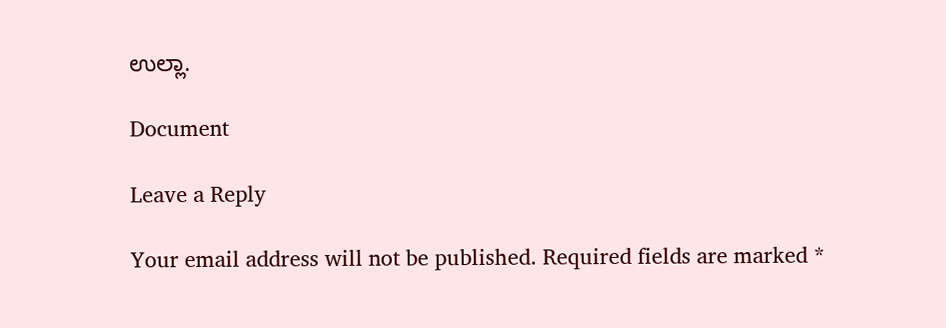ಉಲ್ಲಾ.

Document

Leave a Reply

Your email address will not be published. Required fields are marked *